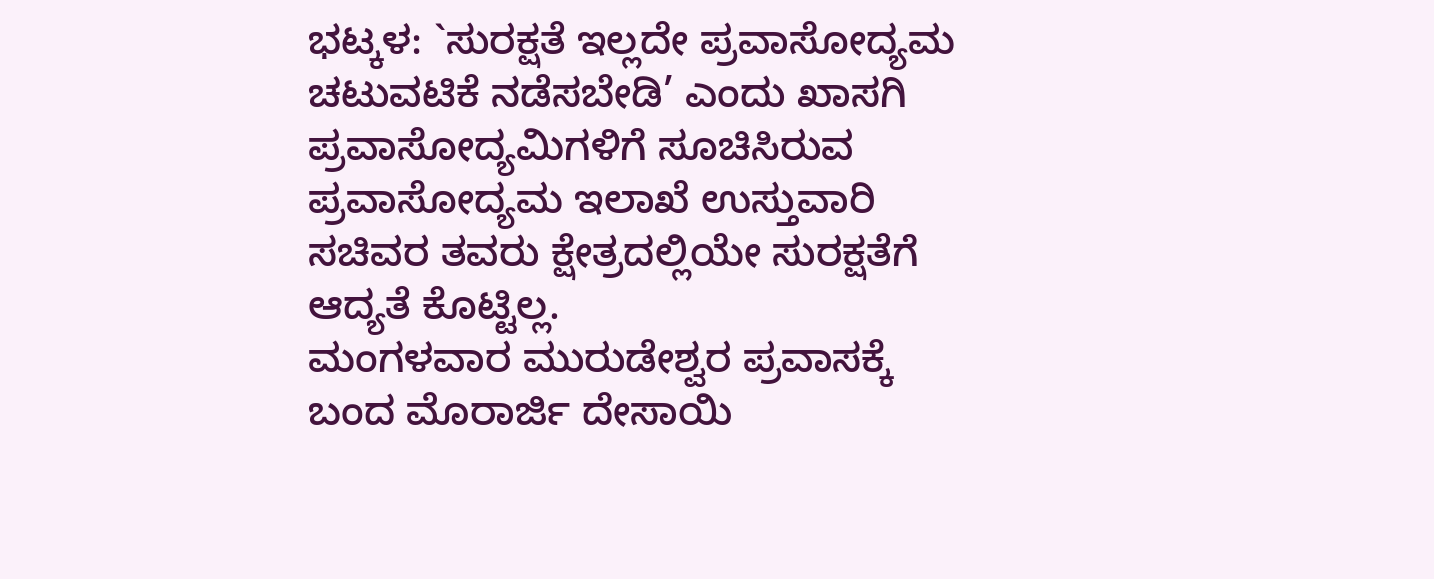ಭಟ್ಕಳ: `ಸುರಕ್ಷತೆ ಇಲ್ಲದೇ ಪ್ರವಾಸೋದ್ಯಮ ಚಟುವಟಿಕೆ ನಡೆಸಬೇಡಿ’ ಎಂದು ಖಾಸಗಿ ಪ್ರವಾಸೋದ್ಯಮಿಗಳಿಗೆ ಸೂಚಿಸಿರುವ ಪ್ರವಾಸೋದ್ಯಮ ಇಲಾಖೆ ಉಸ್ತುವಾರಿ ಸಚಿವರ ತವರು ಕ್ಷೇತ್ರದಲ್ಲಿಯೇ ಸುರಕ್ಷತೆಗೆ ಆದ್ಯತೆ ಕೊಟ್ಟಿಲ್ಲ.
ಮಂಗಳವಾರ ಮುರುಡೇಶ್ವರ ಪ್ರವಾಸಕ್ಕೆ ಬಂದ ಮೊರಾರ್ಜಿ ದೇಸಾಯಿ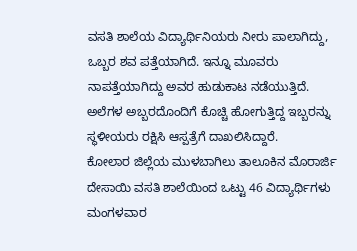ವಸತಿ ಶಾಲೆಯ ವಿದ್ಯಾರ್ಥಿನಿಯರು ನೀರು ಪಾಲಾಗಿದ್ದು, ಒಬ್ಬರ ಶವ ಪತ್ತೆಯಾಗಿದೆ. ಇನ್ನೂ ಮೂವರು ನಾಪತ್ತೆಯಾಗಿದ್ದು ಅವರ ಹುಡುಕಾಟ ನಡೆಯುತ್ತಿದೆ. ಅಲೆಗಳ ಅಬ್ಬರದೊಂದಿಗೆ ಕೊಚ್ಚಿ ಹೋಗುತ್ತಿದ್ದ ಇಬ್ಬರನ್ನು ಸ್ಥಳೀಯರು ರಕ್ಷಿಸಿ ಆಸ್ಪತ್ರೆಗೆ ದಾಖಲಿಸಿದ್ದಾರೆ.
ಕೋಲಾರ ಜಿಲ್ಲೆಯ ಮುಳಬಾಗಿಲು ತಾಲೂಕಿನ ಮೊರಾರ್ಜಿ ದೇಸಾಯಿ ವಸತಿ ಶಾಲೆಯಿಂದ ಒಟ್ಟು 46 ವಿದ್ಯಾರ್ಥಿಗಳು ಮಂಗಳವಾರ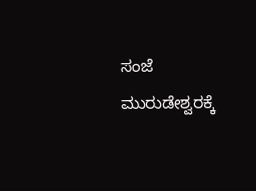ಸಂಜೆ ಮುರುಡೇಶ್ವರಕ್ಕೆ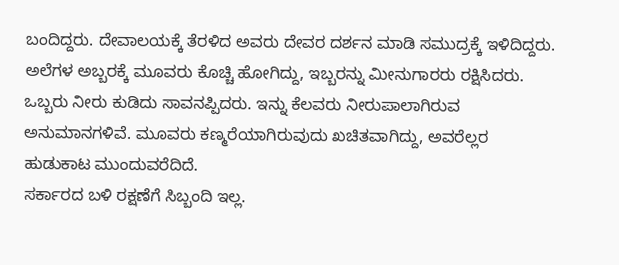ಬಂದಿದ್ದರು. ದೇವಾಲಯಕ್ಕೆ ತೆರಳಿದ ಅವರು ದೇವರ ದರ್ಶನ ಮಾಡಿ ಸಮುದ್ರಕ್ಕೆ ಇಳಿದಿದ್ದರು. ಅಲೆಗಳ ಅಬ್ಬರಕ್ಕೆ ಮೂವರು ಕೊಚ್ಚಿ ಹೋಗಿದ್ದು, ಇಬ್ಬರನ್ನು ಮೀನುಗಾರರು ರಕ್ಷಿಸಿದರು. ಒಬ್ಬರು ನೀರು ಕುಡಿದು ಸಾವನಪ್ಪಿದರು. ಇನ್ನು ಕೆಲವರು ನೀರುಪಾಲಾಗಿರುವ ಅನುಮಾನಗಳಿವೆ. ಮೂವರು ಕಣ್ಮರೆಯಾಗಿರುವುದು ಖಚಿತವಾಗಿದ್ದು, ಅವರೆಲ್ಲರ ಹುಡುಕಾಟ ಮುಂದುವರೆದಿದೆ.
ಸರ್ಕಾರದ ಬಳಿ ರಕ್ಷಣೆಗೆ ಸಿಬ್ಬಂದಿ ಇಲ್ಲ.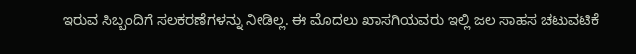ಇರುವ ಸಿಬ್ಬಂದಿಗೆ ಸಲಕರಣೆಗಳನ್ನು ನೀಡಿಲ್ಲ. ಈ ಮೊದಲು ಖಾಸಗಿಯವರು ಇಲ್ಲಿ ಜಲ ಸಾಹಸ ಚಟುವಟಿಕೆ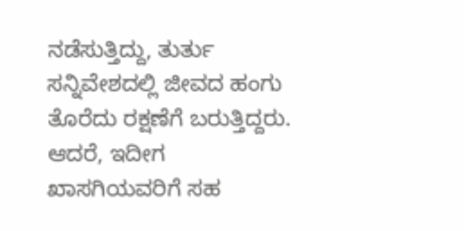ನಡೆಸುತ್ತಿದ್ದು, ತುರ್ತು ಸನ್ನಿವೇಶದಲ್ಲಿ ಜೀವದ ಹಂಗು ತೊರೆದು ರಕ್ಷಣೆಗೆ ಬರುತ್ತಿದ್ದರು. ಆದರೆ, ಇದೀಗ ಖಾಸಗಿಯವರಿಗೆ ಸಹ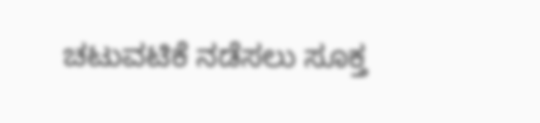ಚಟುವಟಿಕೆ ನಡೆಸಲು ಸೂಕ್ತ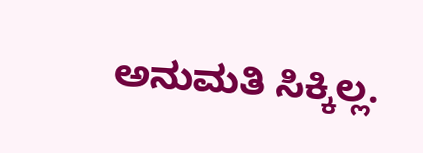ಅನುಮತಿ ಸಿಕ್ಕಿಲ್ಲ.